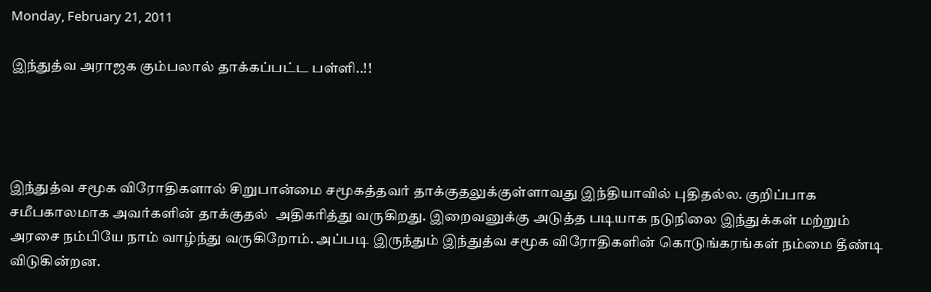Monday, February 21, 2011

இந்துத்வ அராஜக கும்பலால் தாக்கப்பட்ட பள்ளி..!!




இந்துத்வ சமூக விரோதிகளால் சிறுபான்மை சமூகத்தவர் தாக்குதலுக்குள்ளாவது இந்தியாவில் புதிதல்ல. குறிப்பாக சமீபகாலமாக அவர்களின் தாக்குதல்  அதிகரித்து வருகிறது. இறைவனுக்கு அடுத்த படியாக நடுநிலை இந்துக்கள் மற்றும் அரசை நம்பியே நாம் வாழ்ந்து வருகிறோம். அப்படி இருந்தும் இந்துத்வ சமூக விரோதிகளின் கொடுங்கரங்கள் நம்மை தீண்டி விடுகின்றன.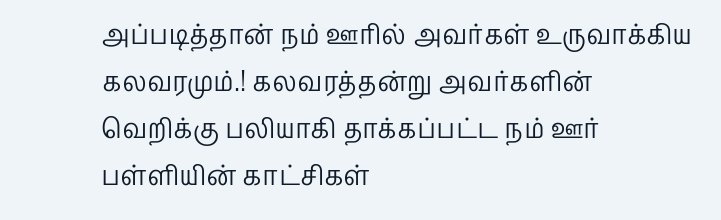அப்படித்தான் நம் ஊரில் அவர்கள் உருவாக்கிய கலவரமும்.! கலவரத்தன்று அவர்களின் வெறிக்கு பலியாகி தாக்கப்பட்ட நம் ஊர் பள்ளியின் காட்சிகள்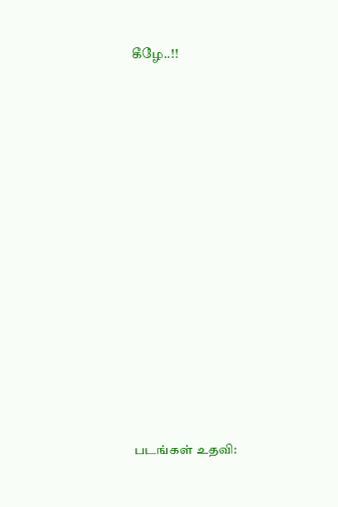கீழே..!!





















படங்கள் உதவி: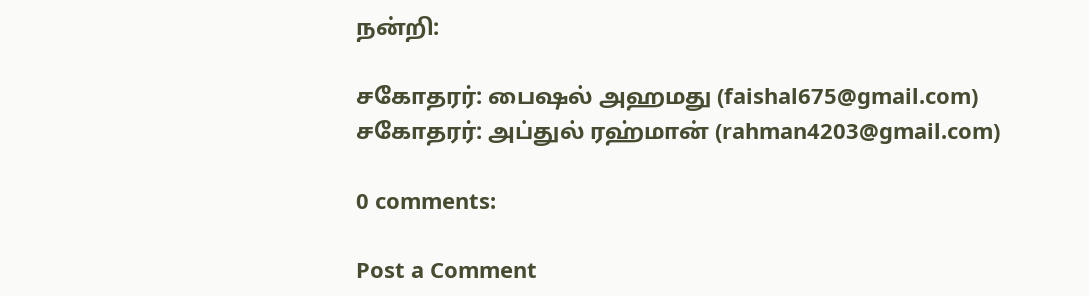நன்றி:

சகோதரர்: பைஷல் அஹமது (faishal675@gmail.com)
சகோதரர்: அப்துல் ரஹ்மான் (rahman4203@gmail.com)

0 comments:

Post a Comment